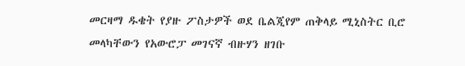መርዛማ ዱቄት የያዙ ፖስታዎች ወደ ቤልጂየም ጠቅላይ ሚኒስትር ቢሮ መላካቸውን የአውሮፓ መገናኛ ብዙሃን ዘገቡ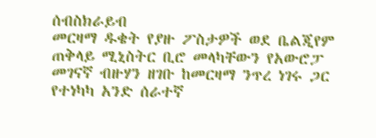ሰብስክራይብ
መርዛማ ዱቄት የያዙ ፖስታዎች ወደ ቤልጂየም ጠቅላይ ሚኒስትር ቢሮ መላካቸውን የአውሮፓ መገናኛ ብዙሃን ዘገቡ ከመርዛማ ንጥረ ነገሩ ጋር የተነካካ አንድ ሰራተኛ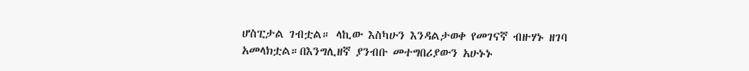ሆስፒታል ገብቷል። ላኪው እስካሁን እንዳልታወቀ የመገናኛ ብዙሃኑ ዘገባ አመላክቷል።በእንግሊዘኛ ያንብቡ መተግበሪያውን አሁኑኑ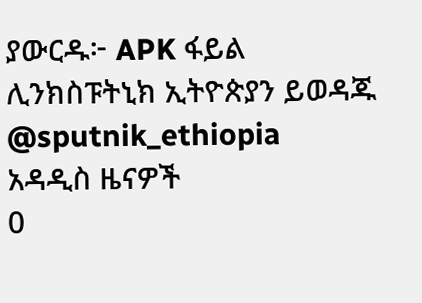ያውርዱ፦ APK ፋይል ሊንክስፑትኒክ ኢትዮጵያን ይወዳጁ @sputnik_ethiopia
አዳዲስ ዜናዎች
0